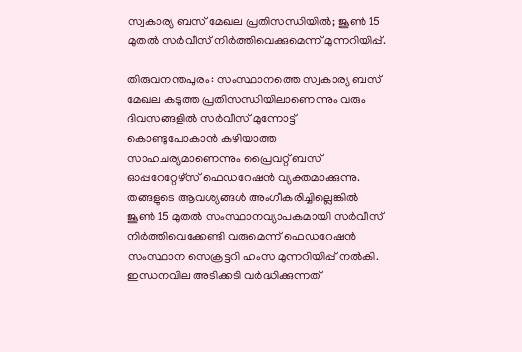സ്വകാര്യ ബസ് മേഖല പ്രതിസന്ധിയിൽ; ജൂൺ 15 മുതൽ സർവീസ് നിർത്തിവെക്കുമെന്ന് മുന്നറിയിപ്പ്.

തിരുവനന്തപുരം: സംസ്ഥാനത്തെ സ്വകാര്യ ബസ് മേഖല കടുത്ത പ്രതിസന്ധിയിലാണെന്നും വരും ദിവസങ്ങളിൽ സർവീസ് മുന്നോട്ട് കൊണ്ടുപോകാൻ കഴിയാത്ത സാഹചര്യമാണെന്നും പ്രൈവറ്റ് ബസ് ഓപ്പറേറ്റേഴ്സ് ഫെഡറേഷൻ വ്യക്തമാക്കുന്നു. തങ്ങളുടെ ആവശ്യങ്ങൾ അംഗീകരിച്ചില്ലെങ്കിൽ ജൂൺ 15 മുതൽ സംസ്ഥാനവ്യാപകമായി സർവീസ് നിർത്തിവെക്കേണ്ടി വരുമെന്ന് ഫെഡറേഷൻ സംസ്ഥാന സെക്രട്ടറി ഹംസ മുന്നറിയിപ്പ് നൽകി.
ഇന്ധനവില അടിക്കടി വർദ്ധിക്കുന്നത്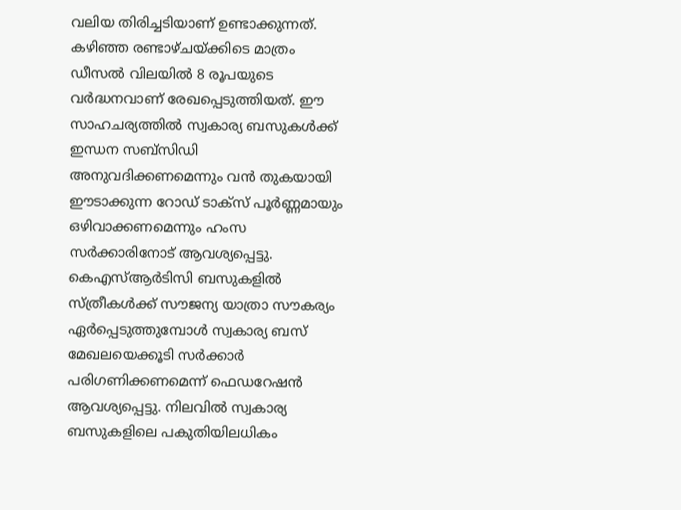വലിയ തിരിച്ചടിയാണ് ഉണ്ടാക്കുന്നത്. കഴിഞ്ഞ രണ്ടാഴ്ചയ്ക്കിടെ മാത്രം ഡീസൽ വിലയിൽ 8 രൂപയുടെ വർദ്ധനവാണ് രേഖപ്പെടുത്തിയത്. ഈ സാഹചര്യത്തിൽ സ്വകാര്യ ബസുകൾക്ക് ഇന്ധന സബ്സിഡി അനുവദിക്കണമെന്നും വൻ തുകയായി ഈടാക്കുന്ന റോഡ് ടാക്സ് പൂർണ്ണമായും ഒഴിവാക്കണമെന്നും ഹംസ സർക്കാരിനോട് ആവശ്യപ്പെട്ടു.
കെഎസ്ആർടിസി ബസുകളിൽ സ്ത്രീകൾക്ക് സൗജന്യ യാത്രാ സൗകര്യം ഏർപ്പെടുത്തുമ്പോൾ സ്വകാര്യ ബസ് മേഖലയെക്കൂടി സർക്കാർ പരിഗണിക്കണമെന്ന് ഫെഡറേഷൻ ആവശ്യപ്പെട്ടു. നിലവിൽ സ്വകാര്യ ബസുകളിലെ പകുതിയിലധികം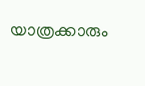യാത്രക്കാരും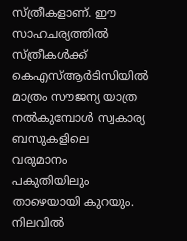സ്ത്രീകളാണ്. ഈ സാഹചര്യത്തിൽ സ്ത്രീകൾക്ക് കെഎസ്ആർടിസിയിൽ മാത്രം സൗജന്യ യാത്ര നൽകുമ്പോൾ സ്വകാര്യ ബസുകളിലെ വരുമാനം പകുതിയിലും താഴെയായി കുറയും.
നിലവിൽ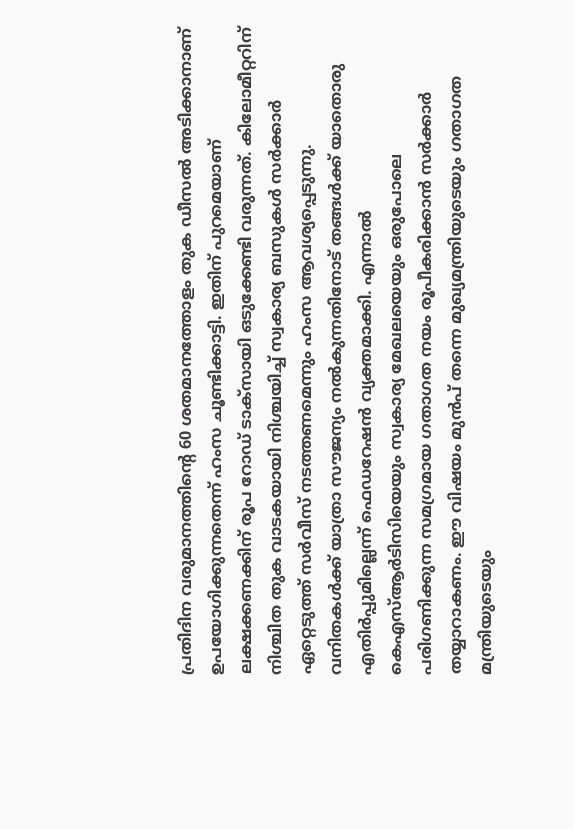പ്രതിദിന വരുമാനത്തിന്റെ 60 ശതമാനത്തോളം തുക ഡീസൽ അടിക്കാനാണ് ഉപയോഗിക്കുന്നതെന്ന് ഹംസ ചൂണ്ടിക്കാട്ടി. ഇതിന് പുറമെയാണ് ലക്ഷക്കണക്കിന് രൂപ റോഡ് ടാക്സായി ഒടുക്കേണ്ടി വരുന്നത്. കിലോമീറ്ററിന് നിശ്ചിത തുക വാടകയായി നിശ്ചയിച്ച് സ്വകാര്യ ബസുകൾ സർക്കാർ ഏറ്റെടുത്ത് സർവീസ് നടത്തണമെന്നും ഹംസ ആവശ്യപ്പെടുന്നു.
വനിതകൾക്ക് യാത്രാ സൗജന്യം നൽകുന്നതിനോട് തങ്ങൾക്ക് യാതൊരു എതിർപ്പുമില്ലെന്ന് ഫെഡറേഷൻ വ്യക്തമാക്കി. എന്നാൽ കെഎസ്ആർടിസിയെയും സ്വകാര്യ മേഖലയെയും ഒരുപോലെ പരിഗണിക്കുന്ന സമഗ്രമായ ഗതാഗത നയം രൂപീകരിക്കാൻ സർക്കാർ തയ്യാറാകണം. ഈ വിഷയം മുൻപ് തന്നെ മുഖ്യമന്ത്രിയുടെയും ഗതാഗത മന്ത്രിയുടെയും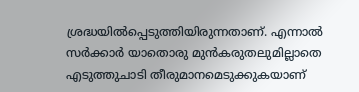ശ്രദ്ധയിൽപ്പെടുത്തിയിരുന്നതാണ്. എന്നാൽ സർക്കാർ യാതൊരു മുൻകരുതലുമില്ലാതെ എടുത്തുചാടി തീരുമാനമെടുക്കുകയാണ്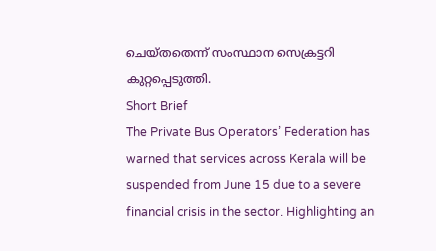ചെയ്തതെന്ന് സംസ്ഥാന സെക്രട്ടറി കുറ്റപ്പെടുത്തി.
Short Brief
The Private Bus Operators’ Federation has warned that services across Kerala will be suspended from June 15 due to a severe financial crisis in the sector. Highlighting an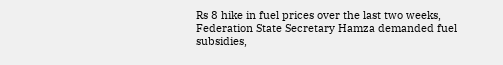Rs 8 hike in fuel prices over the last two weeks, Federation State Secretary Hamza demanded fuel subsidies,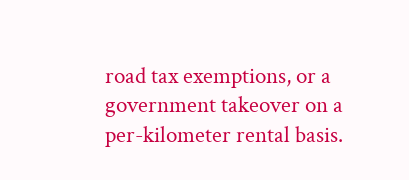road tax exemptions, or a government takeover on a per-kilometer rental basis.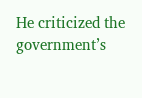He criticized the government’s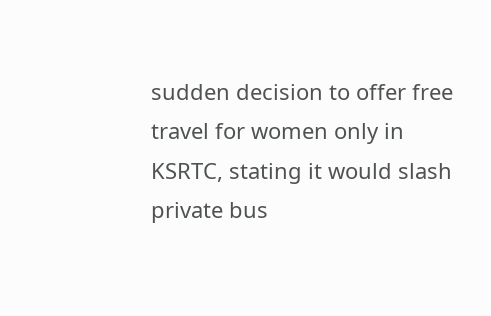sudden decision to offer free travel for women only in KSRTC, stating it would slash private bus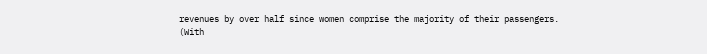revenues by over half since women comprise the majority of their passengers.
(With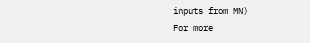inputs from MN)
For more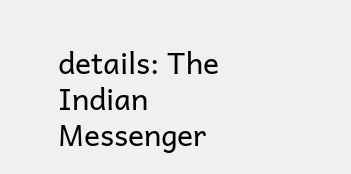details: The Indian Messenger